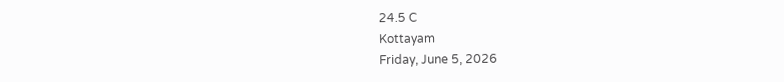24.5 C
Kottayam
Friday, June 5, 2026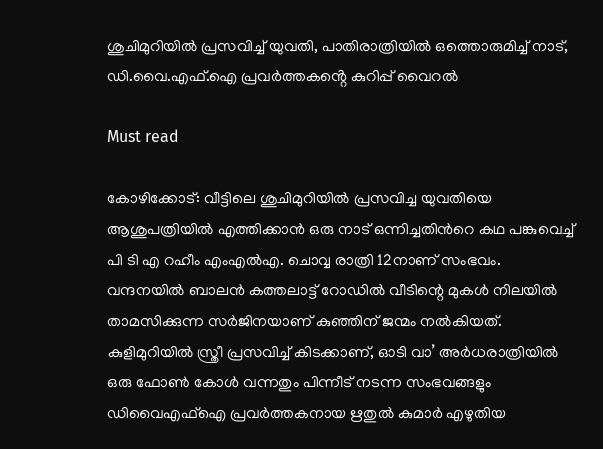ശുചിമുറിയിൽ പ്രസവിച്ച് യുവതി, പാതിരാത്രിയിൽ ഒത്തൊരുമിച്ച് നാട്, ഡി.വൈ.എഫ്.ഐ പ്രവർത്തകൻ്റെ കുറിപ്പ് വൈറൽ

Must read

കോഴിക്കോട്: വീട്ടിലെ ശുചിമുറിയിൽ പ്രസവിച്ച യുവതിയെ ആശുപത്രിയിൽ എത്തിക്കാൻ ഒരു നാട് ഒന്നിച്ചതിന്‍റെ കഥ പങ്കുവെച്ച് പി ടി എ റഹീം എംഎല്‍എ. ചൊവ്വ രാത്രി 12നാണ് സംഭവം. വന്ദനയിൽ ബാലൻ കത്തലാട്ട് റോഡിൽ വീടിന്റെ മുകള്‍ നിലയില്‍ താമസിക്കുന്ന സർജിനയാണ് കുഞ്ഞിന് ജന്മം നല്‍കിയത്. കുളിമുറിയിൽ സ്ത്രീ പ്രസവിച്ച് കിടക്കാണ്, ഓടി വാ’ അർധരാത്രിയിൽ ഒരു ഫോണ്‍ കോള്‍ വന്നതും പിന്നീട് നടന്ന സംഭവങ്ങളും ഡിവൈഎഫ്ഐ പ്രവര്‍ത്തകനായ ഋതുൽ കുമാര്‍ എഴുതിയ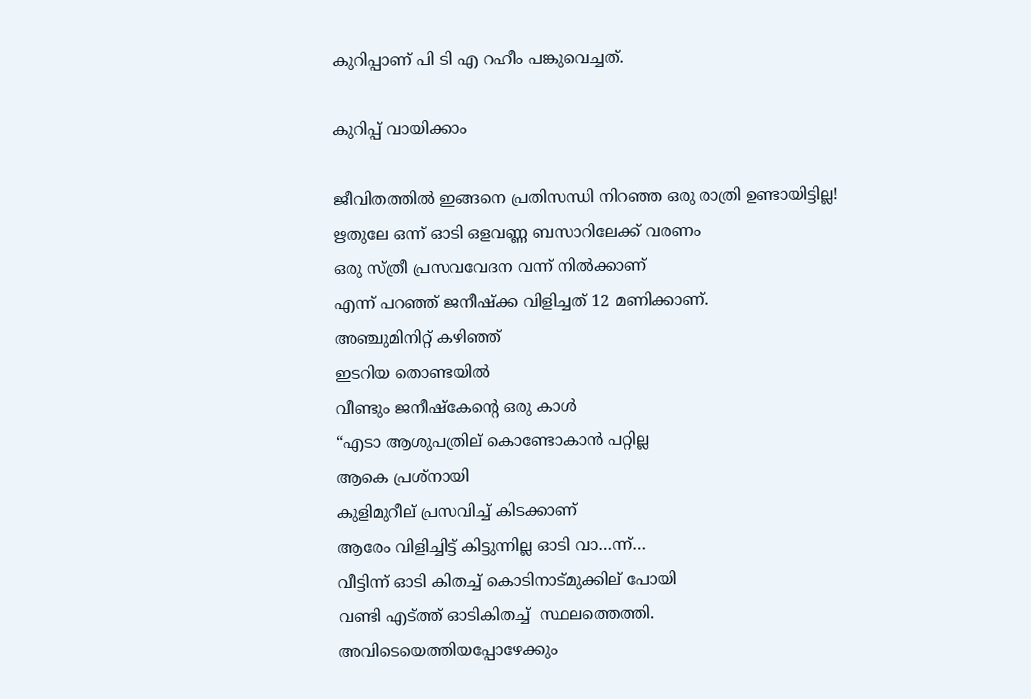കുറിപ്പാണ് പി ടി എ റഹീം പങ്കുവെച്ചത്.

കുറിപ്പ് വായിക്കാം

ജീവിതത്തിൽ ഇങ്ങനെ പ്രതിസന്ധി നിറഞ്ഞ ഒരു രാത്രി ഉണ്ടായിട്ടില്ല!
ഋതുലേ ഒന്ന് ഓടി ഒളവണ്ണ ബസാറിലേക്ക് വരണം
ഒരു സ്ത്രീ പ്രസവവേദന വന്ന് നിൽക്കാണ്
എന്ന് പറഞ്ഞ് ജനീഷ്ക്ക വിളിച്ചത് 12 മണിക്കാണ്.
അഞ്ചുമിനിറ്റ് കഴിഞ്ഞ്
ഇടറിയ തൊണ്ടയിൽ
വീണ്ടും ജനീഷ്കേൻ്റെ ഒരു കാൾ
“എടാ ആശുപത്രില് കൊണ്ടോകാൻ പറ്റില്ല
ആകെ പ്രശ്നായി
കുളിമുറീല് പ്രസവിച്ച് കിടക്കാണ്
ആരേം വിളിച്ചിട്ട് കിട്ടുന്നില്ല ഓടി വാ…ന്ന്…
വീട്ടിന്ന് ഓടി കിതച്ച് കൊടിനാട്മുക്കില് പോയി
വണ്ടി എട്ത്ത് ഓടികിതച്ച്  സ്ഥലത്തെത്തി.
അവിടെയെത്തിയപ്പോഴേക്കും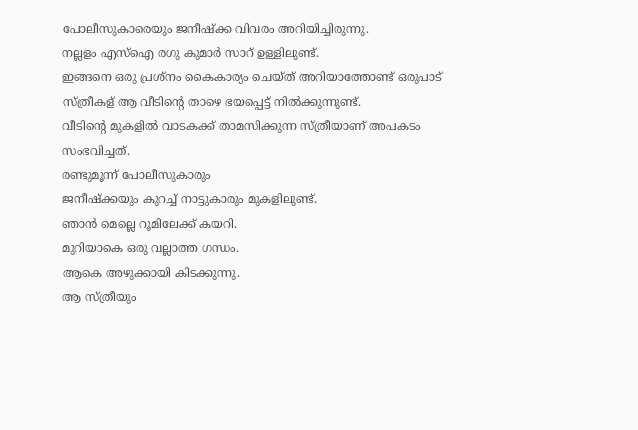പോലീസുകാരെയും ജനീഷ്ക്ക വിവരം അറിയിച്ചിരുന്നു.
നല്ലളം എസ്ഐ രഗു കുമാർ സാറ് ഉള്ളിലുണ്ട്.
ഇങ്ങനെ ഒരു പ്രശ്നം കൈകാര്യം ചെയ്ത് അറിയാത്തോണ്ട് ഒരുപാട് സ്ത്രീകള് ആ വീടിൻ്റെ താഴെ ഭയപ്പെട്ട് നിൽക്കുന്നുണ്ട്.
വീടിൻ്റെ മുകളിൽ വാടകക്ക് താമസിക്കുന്ന സ്ത്രീയാണ് അപകടം സംഭവിച്ചത്.
രണ്ടുമൂന്ന് പോലീസുകാരും
ജനീഷ്ക്കയും കുറച്ച് നാട്ടുകാരും മുകളിലുണ്ട്.
ഞാൻ മെല്ലെ റൂമിലേക്ക് കയറി.
മുറിയാകെ ഒരു വല്ലാത്ത ഗന്ധം.
ആകെ അഴുക്കായി കിടക്കുന്നു.
ആ സ്ത്രീയും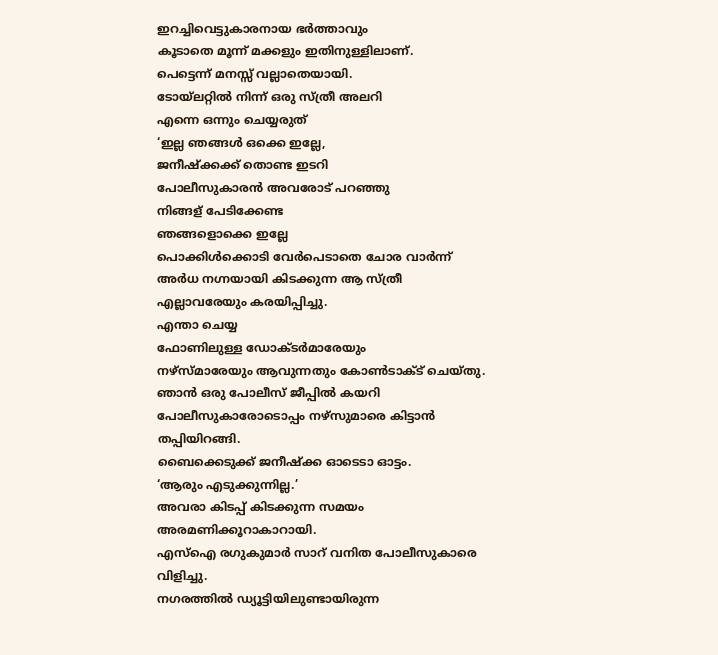ഇറച്ചിവെട്ടുകാരനായ ഭർത്താവും
കൂടാതെ മൂന്ന് മക്കളും ഇതിനുള്ളിലാണ്.
പെട്ടെന്ന് മനസ്സ് വല്ലാതെയായി.
ടോയ്ലറ്റിൽ നിന്ന് ഒരു സ്ത്രീ അലറി
എന്നെ ഒന്നും ചെയ്യരുത്
‘ഇല്ല ഞങ്ങൾ ഒക്കെ ഇല്ലേ,
ജനീഷ്ക്കക്ക് തൊണ്ട ഇടറി
പോലീസുകാരൻ അവരോട് പറഞ്ഞു
നിങ്ങള് പേടിക്കേണ്ട
ഞങ്ങളൊക്കെ ഇല്ലേ
പൊക്കിൾക്കൊടി വേർപെടാതെ ചോര വാർന്ന്
അർധ നഗ്നയായി കിടക്കുന്ന ആ സ്ത്രീ എല്ലാവരേയും കരയിപ്പിച്ചു.
എന്താ ചെയ്യ
ഫോണിലുള്ള ഡോക്ടർമാരേയും
നഴ്സ്മാരേയും ആവുന്നതും കോൺടാക്ട് ചെയ്തു.
ഞാൻ ഒരു പോലീസ് ജീപ്പിൽ കയറി
പോലീസുകാരോടൊപ്പം നഴ്സുമാരെ കിട്ടാൻ തപ്പിയിറങ്ങി.
ബൈക്കെടുക്ക് ജനീഷ്ക്ക ഓടെടാ ഓട്ടം.
‘ആരും എടുക്കുന്നില്ല.’
അവരാ കിടപ്പ് കിടക്കുന്ന സമയം അരമണിക്കൂറാകാറായി.
എസ്ഐ രഗുകുമാർ സാറ് വനിത പോലീസുകാരെ വിളിച്ചു.
നഗരത്തിൽ ഡ്യൂട്ടിയിലുണ്ടായിരുന്ന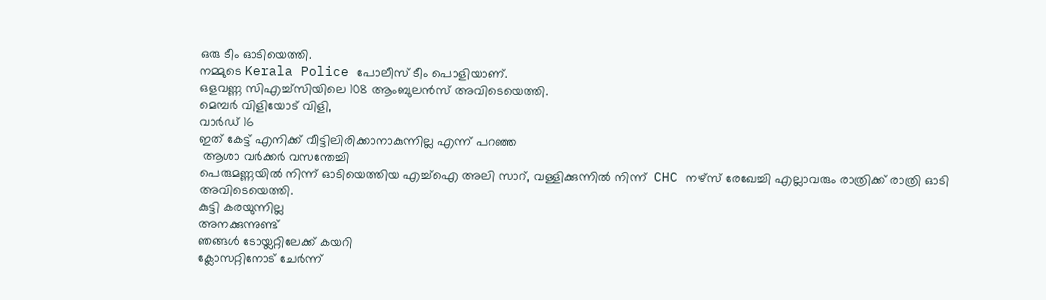ഒരു ടീം ഓടിയെത്തി.
നമ്മുടെ Kerala Police പോലീസ് ടീം പൊളിയാണ്.
ഒളവണ്ണ സിഎച്ച്സിയിലെ 108 ആംബുലൻസ് അവിടെയെത്തി.
മെമ്പർ വിളിയോട് വിളി,
വാർഡ് 16
ഇത് കേട്ട് എനിക്ക് വീട്ടിലിരിക്കാനാകുന്നില്ല എന്ന് പറഞ്ഞ
 ആശാ വർക്കർ വസന്തേച്ചി
പെരുമണ്ണയിൽ നിന്ന് ഓടിയെത്തിയ എച്ച്ഐ അലി സാറ്, വള്ളിക്കുന്നിൽ നിന്ന്  CHC നഴ്സ് രേഖേച്ചി എല്ലാവരും രാത്രിക്ക് രാത്രി ഓടി അവിടെയെത്തി.
കുട്ടി കരയുന്നില്ല
അനക്കുന്നുണ്ട്
ഞങ്ങൾ ടോയ്ലറ്റിലേക്ക് കയറി
ക്ലോസറ്റിനോട് ചേർന്ന്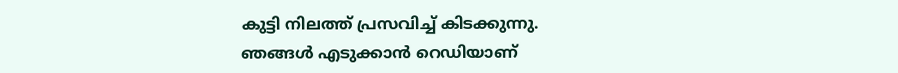കുട്ടി നിലത്ത് പ്രസവിച്ച് കിടക്കുന്നു.
ഞങ്ങൾ എടുക്കാൻ റെഡിയാണ്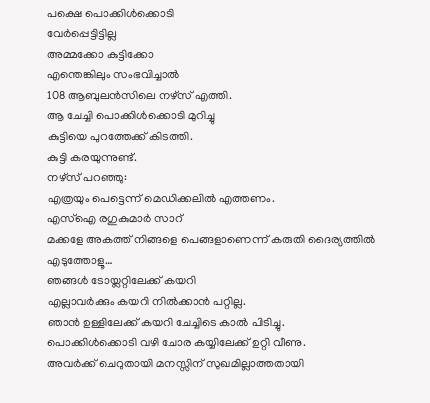പക്ഷെ പൊക്കിൾക്കൊടി
വേർപ്പെട്ടിട്ടില്ല
അമ്മക്കോ കുട്ടിക്കോ
എന്തെങ്കിലും സംഭവിച്ചാൽ
108 ആബുലൻസിലെ നഴ്സ് എത്തി.
ആ ചേച്ചി പൊക്കിൾക്കൊടി മുറിച്ചു
കുട്ടിയെ പുറത്തേക്ക് കിടത്തി.
കുട്ടി കരയുന്നുണ്ട്.
നഴ്സ് പറഞ്ഞു:
എത്രയും പെട്ടെന്ന് മെഡിക്കലിൽ എത്തണം.
എസ്ഐ രഗുകുമാർ സാറ്
മക്കളേ അകത്ത് നിങ്ങളെ പെങ്ങളാണെന്ന് കരുതി ദൈര്യത്തിൽ എടുത്തോളൂ…
ഞങ്ങൾ ടോയ്ലറ്റിലേക്ക് കയറി
എല്ലാവർക്കും കയറി നിൽക്കാൻ പറ്റില്ല.
ഞാൻ ഉള്ളിലേക്ക് കയറി ചേച്ചിടെ കാൽ പിടിച്ചു.
പൊക്കിൾക്കൊടി വഴി ചോര കയ്യിലേക്ക് ഉറ്റി വീണു.
അവർക്ക് ചെറുതായി മനസ്സിന് സുഖമില്ലാത്തതായി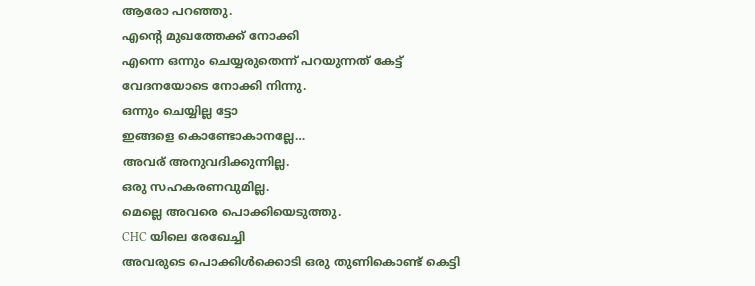ആരോ പറഞ്ഞു.
എൻ്റെ മുഖത്തേക്ക് നോക്കി
എന്നെ ഒന്നും ചെയ്യരുതെന്ന് പറയുന്നത് കേട്ട്
വേദനയോടെ നോക്കി നിന്നു.
ഒന്നും ചെയ്യില്ല ട്ടോ
ഇങ്ങളെ കൊണ്ടോകാനല്ലേ…
അവര് അനുവദിക്കുന്നില്ല.
ഒരു സഹകരണവുമില്ല.
മെല്ലെ അവരെ പൊക്കിയെടുത്തു.
CHC യിലെ രേഖേച്ചി
അവരുടെ പൊക്കിൾക്കൊടി ഒരു തുണികൊണ്ട് കെട്ടി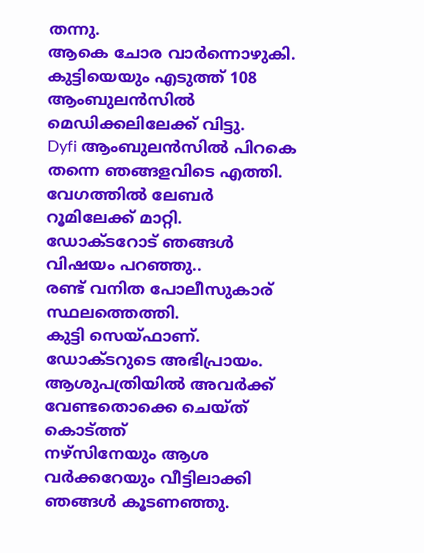തന്നു.
ആകെ ചോര വാർന്നൊഴുകി.
കുട്ടിയെയും എടുത്ത് 108 ആംബുലൻസിൽ മെഡിക്കലിലേക്ക് വിട്ടു.
Dyfi ആംബുലൻസിൽ പിറകെ തന്നെ ഞങ്ങളവിടെ എത്തി.
വേഗത്തിൽ ലേബർ റൂമിലേക്ക് മാറ്റി.
ഡോക്ടറോട് ഞങ്ങൾ വിഷയം പറഞ്ഞു..
രണ്ട് വനിത പോലീസുകാര് സ്ഥലത്തെത്തി.
കുട്ടി സെയ്ഫാണ്.
ഡോക്ടറുടെ അഭിപ്രായം.
ആശുപത്രിയിൽ അവർക്ക് വേണ്ടതൊക്കെ ചെയ്ത് കൊട്ത്ത്
നഴ്സിനേയും ആശ വർക്കറേയും വീട്ടിലാക്കി ഞങ്ങൾ കൂടണഞ്ഞു.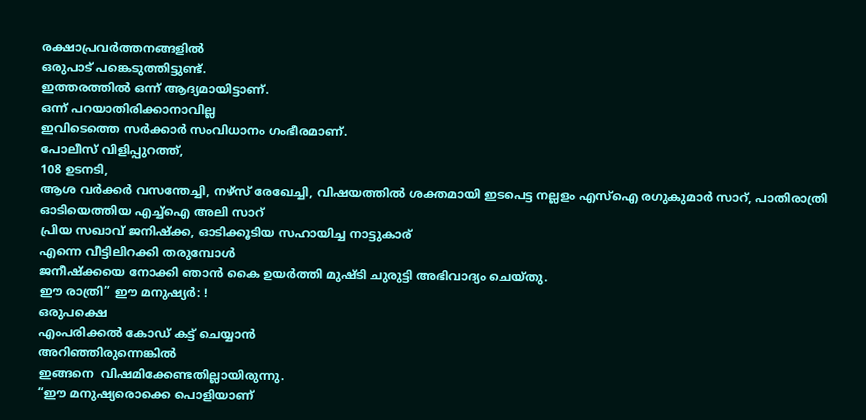രക്ഷാപ്രവർത്തനങ്ങളിൽ
ഒരുപാട് പങ്കെടുത്തിട്ടുണ്ട്.
ഇത്തരത്തിൽ ഒന്ന് ആദ്യമായിട്ടാണ്.
ഒന്ന് പറയാതിരിക്കാനാവില്ല
ഇവിടെത്തെ സർക്കാർ സംവിധാനം ഗംഭീരമാണ്.
പോലീസ് വിളിപ്പുറത്ത്,
108 ഉടനടി,
ആശ വർക്കർ വസന്തേച്ചി, നഴ്സ് രേഖേച്ചി, വിഷയത്തിൽ ശക്തമായി ഇടപെട്ട നല്ലളം എസ്ഐ രഗുകുമാർ സാറ്, പാതിരാത്രി ഓടിയെത്തിയ എച്ച്ഐ അലി സാറ്
പ്രിയ സഖാവ് ജനിഷ്ക്ക, ഓടിക്കൂടിയ സഹായിച്ച നാട്ടുകാര്
എന്നെ വീട്ടിലിറക്കി തരുമ്പോൾ
ജനീഷ്ക്കയെ നോക്കി ഞാൻ കൈ ഉയർത്തി മുഷ്ടി ചുരുട്ടി അഭിവാദ്യം ചെയ്തു.
ഈ രാത്രി” ഈ മനുഷ്യർ: !
ഒരുപക്ഷെ
എംപരിക്കൽ കോഡ് കട്ട് ചെയ്യാൻ
അറിഞ്ഞിരുന്നെങ്കിൽ
ഇങ്ങനെ  വിഷമിക്കേണ്ടതില്ലായിരുന്നു.
“ഈ മനുഷ്യരൊക്കെ പൊളിയാണ്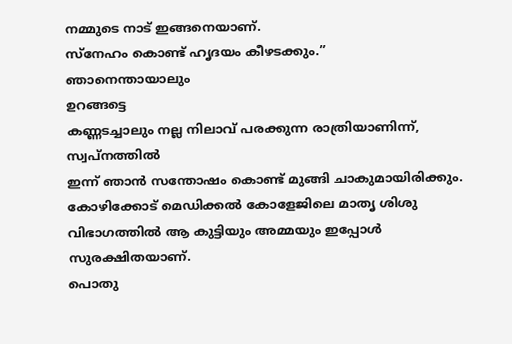നമ്മുടെ നാട് ഇങ്ങനെയാണ്.
സ്നേഹം കൊണ്ട് ഹൃദയം കീഴടക്കും.”
ഞാനെന്തായാലും
ഉറങ്ങട്ടെ
കണ്ണടച്ചാലും നല്ല നിലാവ് പരക്കുന്ന രാത്രിയാണിന്ന്,
സ്വപ്നത്തിൽ
ഇന്ന് ഞാൻ സന്തോഷം കൊണ്ട് മുങ്ങി ചാകുമായിരിക്കും.
കോഴിക്കോട് മെഡിക്കൽ കോളേജിലെ മാതൃ ശിശു വിഭാഗത്തിൽ ആ കുട്ടിയും അമ്മയും ഇപ്പോൾ
സുരക്ഷിതയാണ്.
പൊതു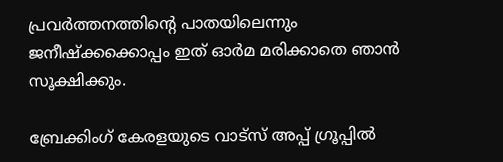പ്രവർത്തനത്തിൻ്റെ പാതയിലെന്നും ജനീഷ്ക്കക്കൊപ്പം ഇത് ഓർമ മരിക്കാതെ ഞാൻ സൂക്ഷിക്കും.

ബ്രേക്കിംഗ് കേരളയുടെ വാട്സ് അപ്പ് ഗ്രൂപ്പിൽ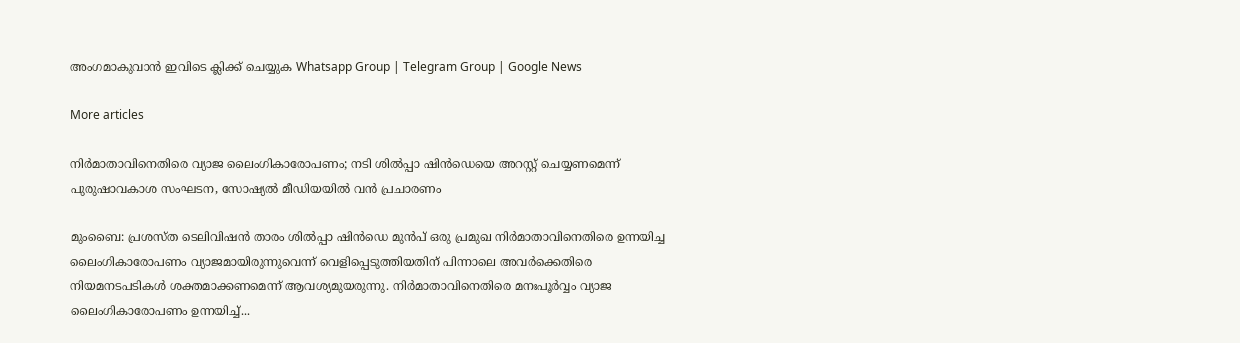അംഗമാകുവാൻ ഇവിടെ ക്ലിക്ക് ചെയ്യുക Whatsapp Group | Telegram Group | Google News

More articles

നിർമാതാവിനെതിരെ വ്യാജ ലൈംഗികാരോപണം; നടി ശിൽപ്പാ ഷിൻഡെയെ അറസ്റ്റ് ചെയ്യണമെന്ന് പുരുഷാവകാശ സംഘടന, സോഷ്യൽ മീഡിയയിൽ വൻ പ്രചാരണം

മുംബൈ: പ്രശസ്ത ടെലിവിഷൻ താരം ശിൽപ്പാ ഷിൻഡെ മുൻപ് ഒരു പ്രമുഖ നിർമാതാവിനെതിരെ ഉന്നയിച്ച ലൈംഗികാരോപണം വ്യാജമായിരുന്നുവെന്ന് വെളിപ്പെടുത്തിയതിന് പിന്നാലെ അവർക്കെതിരെ നിയമനടപടികൾ ശക്തമാക്കണമെന്ന് ആവശ്യമുയരുന്നു. നിർമാതാവിനെതിരെ മനഃപൂർവ്വം വ്യാജ ലൈംഗികാരോപണം ഉന്നയിച്ച്...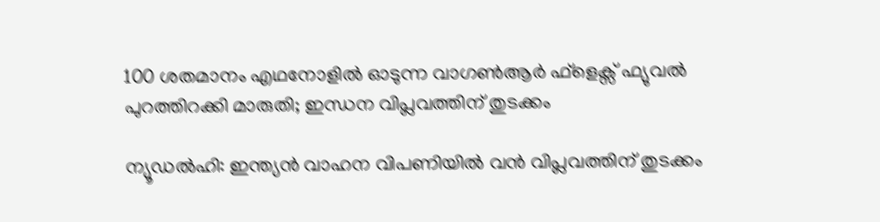100 ശതമാനം എഥനോളിൽ ഓടുന്ന വാഗൺആർ ഫ്ളെക്സ് ഫ്യുവൽ പുറത്തിറക്കി മാരുതി; ഇന്ധന വിപ്ലവത്തിന് തുടക്കം

ന്യൂഡൽഹി: ഇന്ത്യൻ വാഹന വിപണിയിൽ വൻ വിപ്ലവത്തിന് തുടക്കം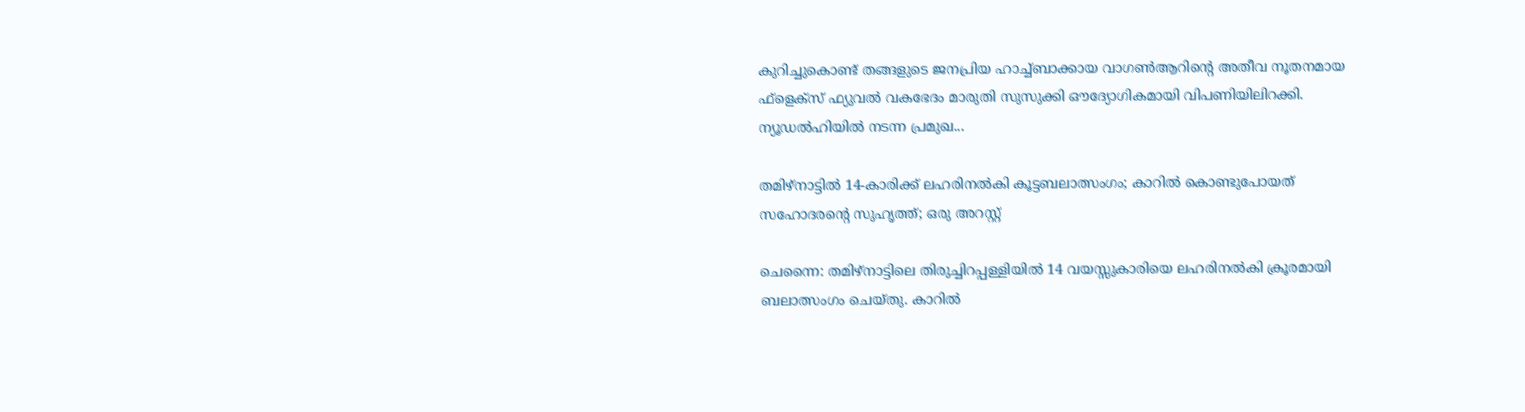കുറിച്ചുകൊണ്ട് തങ്ങളുടെ ജനപ്രിയ ഹാച്ച്ബാക്കായ വാഗൺആറിന്റെ അതീവ നൂതനമായ ഫ്‌ളെക്‌സ് ഫ്യുവൽ വകഭേദം മാരുതി സുസുക്കി ഔദ്യോഗികമായി വിപണിയിലിറക്കി. ന്യൂഡൽഹിയിൽ നടന്ന പ്രമുഖ...

തമിഴ്നാട്ടിൽ 14-കാരിക്ക് ലഹരിനൽകി കൂട്ടബലാത്സംഗം; കാറിൽ കൊണ്ടുപോയത് സഹോദരന്റെ സുഹൃത്ത്; ഒരു അറസ്റ്റ്

ചെന്നൈ: തമിഴ്നാട്ടിലെ തിരുച്ചിറപ്പള്ളിയിൽ 14 വയസ്സുകാരിയെ ലഹരിനൽകി ക്രൂരമായി ബലാത്സംഗം ചെയ്തു. കാറിൽ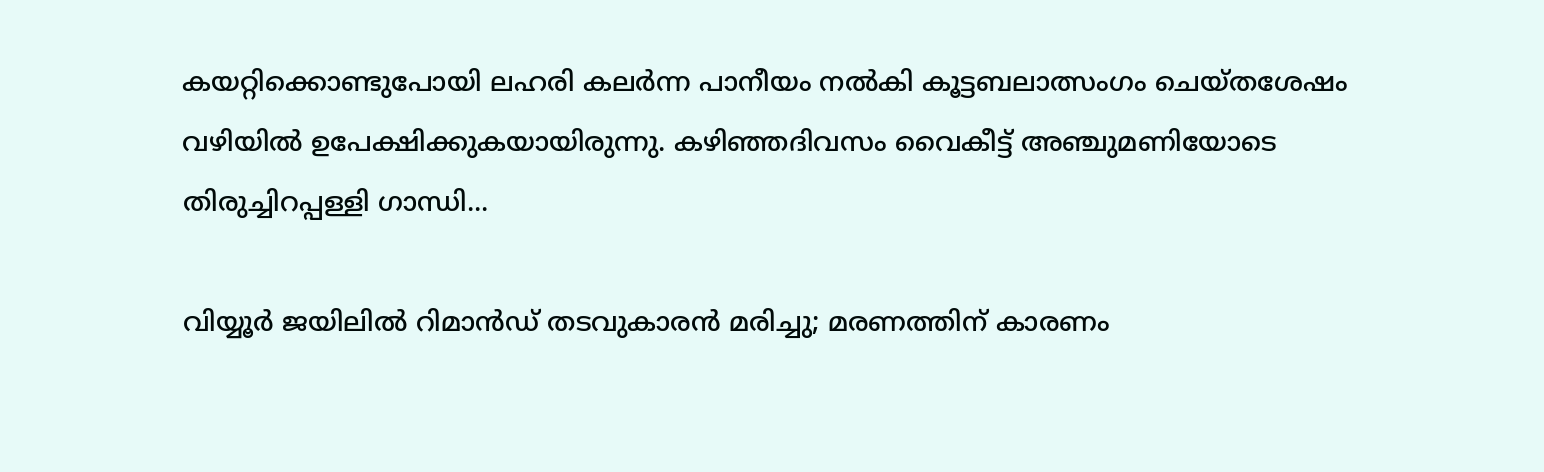കയറ്റിക്കൊണ്ടുപോയി ലഹരി കലർന്ന പാനീയം നൽകി കൂട്ടബലാത്സംഗം ചെയ്തശേഷം വഴിയിൽ ഉപേക്ഷിക്കുകയായിരുന്നു. കഴിഞ്ഞദിവസം വൈകീട്ട് അഞ്ചുമണിയോടെ തിരുച്ചിറപ്പള്ളി ഗാന്ധി...

വിയ്യൂർ ജയിലിൽ റിമാൻഡ് തടവുകാരൻ മരിച്ചു; മരണത്തിന് കാരണം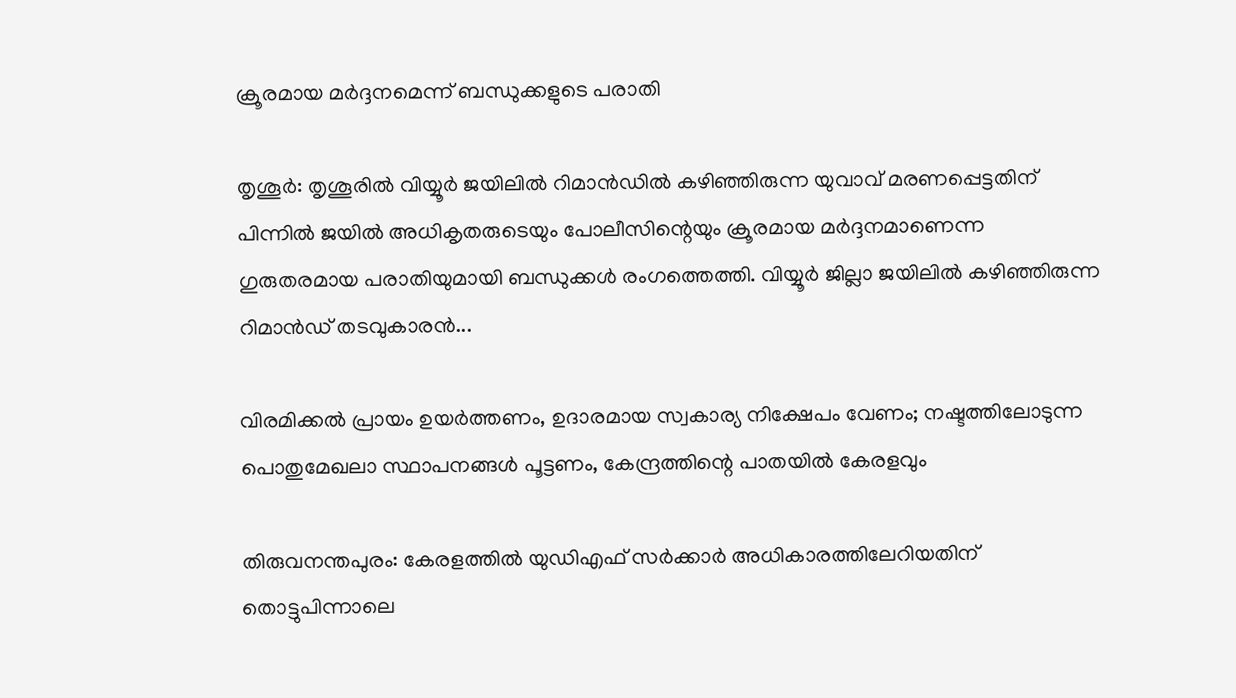ക്രൂരമായ മർദ്ദനമെന്ന് ബന്ധുക്കളുടെ പരാതി

തൃശൂർ: തൃശൂരിൽ വിയ്യൂർ ജയിലിൽ റിമാൻഡിൽ കഴിഞ്ഞിരുന്ന യുവാവ് മരണപ്പെട്ടതിന് പിന്നിൽ ജയിൽ അധികൃതരുടെയും പോലീസിന്റെയും ക്രൂരമായ മർദ്ദനമാണെന്ന ഗുരുതരമായ പരാതിയുമായി ബന്ധുക്കൾ രംഗത്തെത്തി. വിയ്യൂർ ജില്ലാ ജയിലിൽ കഴിഞ്ഞിരുന്ന റിമാൻഡ് തടവുകാരൻ...

വിരമിക്കൽ പ്രായം ഉയർത്തണം, ഉദാരമായ സ്വകാര്യ നിക്ഷേപം വേണം; നഷ്ടത്തിലോടുന്ന പൊതുമേഖലാ സ്ഥാപനങ്ങള്‍ പൂട്ടണം, കേന്ദ്രത്തിന്റെ പാതയില്‍ കേരളവും

തിരുവനന്തപുരം: കേരളത്തിൽ യുഡിഎഫ് സർക്കാർ അധികാരത്തിലേറിയതിന് തൊട്ടുപിന്നാലെ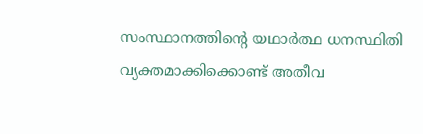സംസ്ഥാനത്തിന്റെ യഥാർത്ഥ ധനസ്ഥിതി വ്യക്തമാക്കിക്കൊണ്ട് അതീവ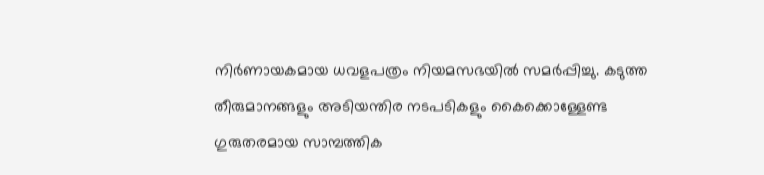നിർണായകമായ ധവളപത്രം നിയമസഭയിൽ സമർപ്പിച്ചു. കടുത്ത തീരുമാനങ്ങളും അടിയന്തിര നടപടികളും കൈക്കൊള്ളേണ്ട ഗുരുതരമായ സാമ്പത്തിക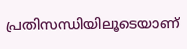പ്രതിസന്ധിയിലൂടെയാണ്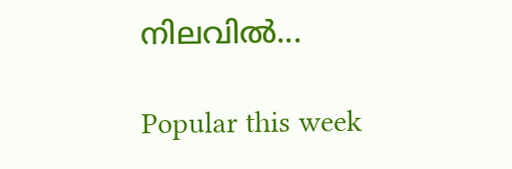നിലവിൽ...

Popular this week